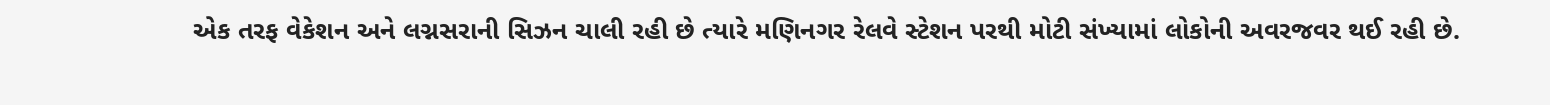એક તરફ વેકેશન અને લગ્નસરાની સિઝન ચાલી રહી છે ત્યારે મણિનગર રેલવે સ્ટેશન પરથી મોટી સંખ્યામાં લોકોની અવરજવર થઈ રહી છે.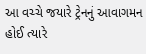આ વચ્ચે જયારે ટ્રેનનું આવાગમન હોઈ ત્યારે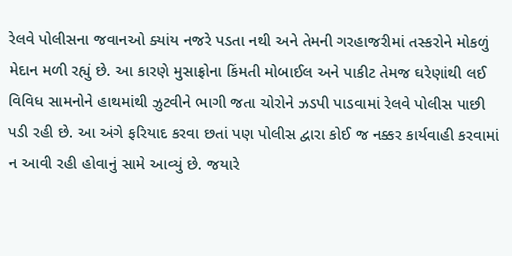રેલવે પોલીસના જવાનઓ ક્યાંય નજરે પડતા નથી અને તેમની ગરહાજરીમાં તસ્કરોને મોકળું મેદાન મળી રહ્યું છે. આ કારણે મુસાફ્રોના કિંમતી મોબાઈલ અને પાકીટ તેમજ ઘરેણાંથી લઈ વિવિધ સામનોને હાથમાંથી ઝુટવીને ભાગી જતા ચોરોને ઝડપી પાડવામાં રેલવે પોલીસ પાછી પડી રહી છે. આ અંગે ફરિયાદ કરવા છતાં પણ પોલીસ દ્વારા કોઈ જ નક્કર કાર્યવાહી કરવામાં ન આવી રહી હોવાનું સામે આવ્યું છે. જયારે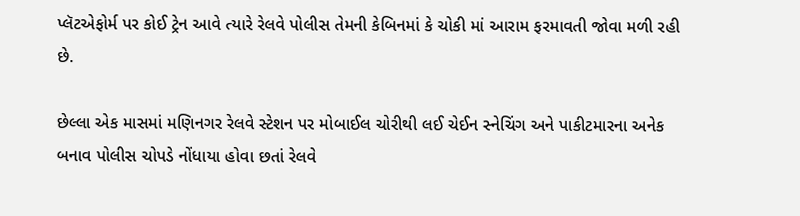પ્લૅટએફોર્મ પર કોઈ ટ્રેન આવે ત્યારે રેલવે પોલીસ તેમની કેબિનમાં કે ચોકી માં આરામ ફરમાવતી જોવા મળી રહી છે.

છેલ્લા એક માસમાં મણિનગર રેલવે સ્ટેશન પર મોબાઈલ ચોરીથી લઈ ચેઈન સ્નેચિંગ અને પાકીટમારના અનેક બનાવ પોલીસ ચોપડે નોંધાયા હોવા છતાં રેલવે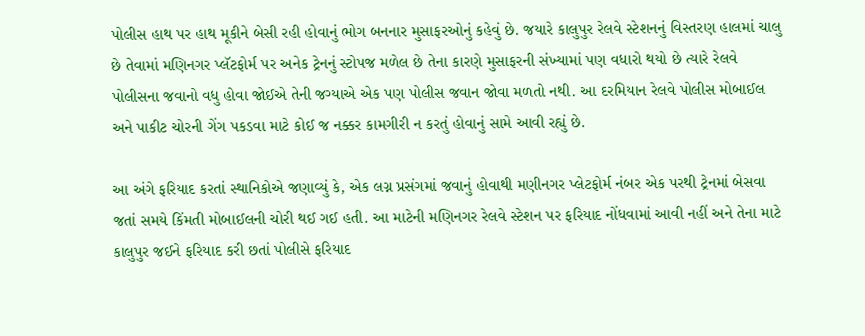પોલીસ હાથ પર હાથ મૂકીને બેસી રહી હોવાનું ભોગ બનનાર મુસાફરઓનું કહેવું છે. જયારે કાલુપુર રેલવે સ્ટેશનનું વિસ્તરણ હાલમાં ચાલુ છે તેવામાં મણિનગર પ્લૅટફોર્મ પર અનેક ટ્રેનનું સ્ટોપજ મળેલ છે તેના કારણે મુસાફરની સંખ્યામાં પણ વધારો થયો છે ત્યારે રેલવે પોલીસના જવાનો વધુ હોવા જોઈએ તેની જગ્યાએ એક પણ પોલીસ જવાન જોવા મળતો નથી. આ દરમિયાન રેલવે પોલીસ મોબાઈલ અને પાકીટ ચોરની ગેંગ પકડવા માટે કોઈ જ નક્કર કામગીરી ન કરતું હોવાનું સામે આવી રહ્યું છે.

આ અંગે ફરિયાદ કરતાં સ્થાનિકોએ જણાવ્યું કે, એક લગ્ન પ્રસંગમાં જવાનું હોવાથી મણીનગર પ્લેટફોર્મ નંબર એક પરથી ટ્રેનમાં બેસવા જતાં સમયે કિંમતી મોબાઈલની ચોરી થઈ ગઈ હતી. આ માટેની મણિનગર રેલવે સ્ટેશન પર ફરિયાદ નોંધવામાં આવી નહીં અને તેના માટે કાલુપુર જઈને ફરિયાદ કરી છતાં પોલીસે ફરિયાદ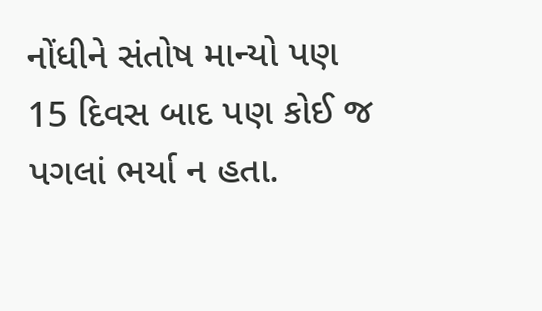નોંધીને સંતોષ માન્યો પણ 15 દિવસ બાદ પણ કોઈ જ પગલાં ભર્યા ન હતા.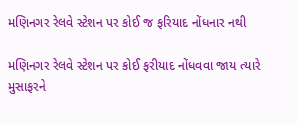મણિનગર રેલવે સ્ટેશન પર કોઈ જ ફરિયાદ નોંધનાર નથી

મણિનગર રેલવે સ્ટેશન પર કોઈ ફરીયાદ નોંધવવા જાય ત્યારે મુસાફરને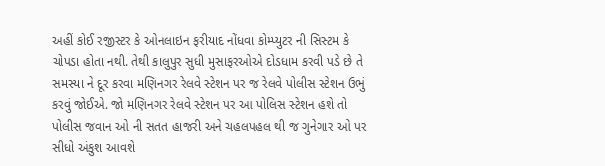અહીં કોઈ રજીસ્ટર કે ઓનલાઇન ફરીયાદ નોંધવા કોમ્પ્યુટર ની સિસ્ટમ કે ચોપડા હોતા નથી. તેથી કાલુપુર સુધી મુસાફરઓએ દોડધામ કરવી પડે છે તે સમસ્યા ને દૂર કરવા મણિનગર રેલવે સ્ટેશન પર જ રેલવે પોલીસ સ્ટેશન ઉભું કરવું જોઈએ. જો મણિનગર રેલવે સ્ટેશન પર આ પોલિસ સ્ટેશન હશે તો પોલીસ જવાન ઓ ની સતત હાજરી અને ચહલપહલ થી જ ગુનેગાર ઓ પર સીધો અંકુશ આવશે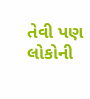તેવી પણ લોકોની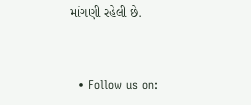માંગણી રહેલી છે.


  • Follow us on: